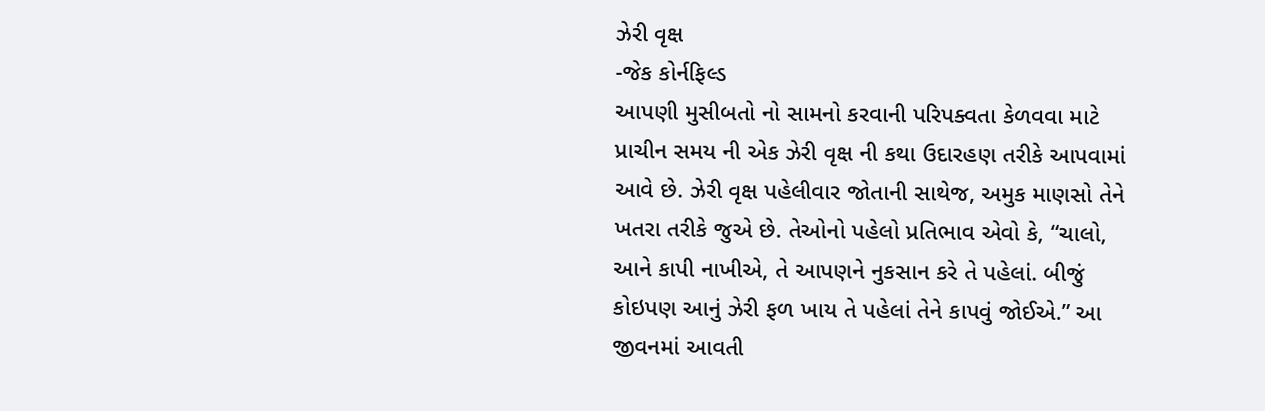ઝેરી વૃક્ષ
-જેક કોર્નફિલ્ડ
આપણી મુસીબતો નો સામનો કરવાની પરિપક્વતા કેળવવા માટે પ્રાચીન સમય ની એક ઝેરી વૃક્ષ ની કથા ઉદારહણ તરીકે આપવામાં આવે છે. ઝેરી વૃક્ષ પહેલીવાર જોતાની સાથેજ, અમુક માણસો તેને ખતરા તરીકે જુએ છે. તેઓનો પહેલો પ્રતિભાવ એવો કે, “ચાલો, આને કાપી નાખીએ, તે આપણને નુકસાન કરે તે પહેલાં. બીજું કોઇપણ આનું ઝેરી ફળ ખાય તે પહેલાં તેને કાપવું જોઈએ.” આ જીવનમાં આવતી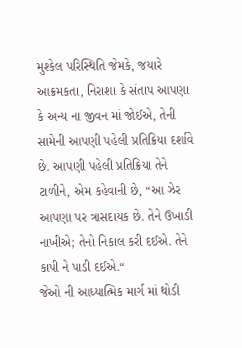મુશ્કેલ પરિસ્થિતિ જેમકે, જયારે આક્રમકતા, નિરાશા કે સંતાપ આપણા કે અન્ય ના જીવન માં જોઈએ, તેની સામેની આપણી પહેલી પ્રતિક્રિયા દર્શાવે છે. આપણી પહેલી પ્રતિક્રિયા તેને ટાળીને, એમ કહેવાની છે, “આ ઝેર આપણા પર ત્રાસદાયક છે. તેને ઉખાડી નાખીએ; તેનો નિકાલ કરી દઈએ. તેને કાપી ને પાડી દઈએ.“
જેઓ ની આધ્યાત્મિક માર્ગ માં થોડી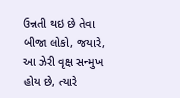ઉન્નતી થઇ છે તેવા બીજા લોકો, જયારે, આ ઝેરી વૃક્ષ સન્મુખ હોય છે, ત્યારે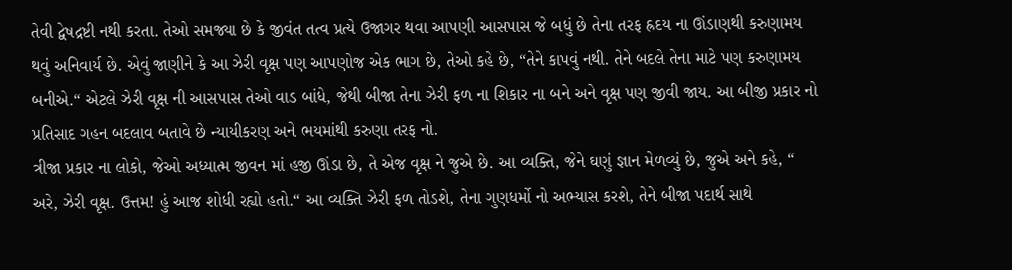તેવી દ્વેષદ્રષ્ટી નથી કરતા. તેઓ સમજ્યા છે કે જીવંત તત્વ પ્રત્યે ઉજાગર થવા આપણી આસપાસ જે બધું છે તેના તરફ હ્રદય ના ઊંડાણથી કરુણામય થવું અનિવાર્ય છે. એવું જાણીને કે આ ઝેરી વૃક્ષ પણ આપણોજ એક ભાગ છે, તેઓ કહે છે, “તેને કાપવું નથી. તેને બદલે તેના માટે પણ કરુણામય બનીએ.“ એટલે ઝેરી વૃક્ષ ની આસપાસ તેઓ વાડ બાંધે, જેથી બીજા તેના ઝેરી ફળ ના શિકાર ના બને અને વૃક્ષ પણ જીવી જાય. આ બીજી પ્રકાર નો પ્રતિસાદ ગહન બદલાવ બતાવે છે ન્યાયીકરણ અને ભયમાંથી કરુણા તરફ નો.
ત્રીજા પ્રકાર ના લોકો, જેઓ અધ્યાત્મ જીવન માં હજી ઊંડા છે, તે એજ વૃક્ષ ને જુએ છે. આ વ્યક્તિ, જેને ઘણું જ્ઞાન મેળવ્યું છે, જુએ અને કહે, “ અરે, ઝેરી વૃક્ષ. ઉત્તમ! હું આજ શોધી રહ્યો હતો.“ આ વ્યક્તિ ઝેરી ફળ તોડશે, તેના ગુણધર્મો નો અભ્યાસ કરશે, તેને બીજા પદાર્થ સાથે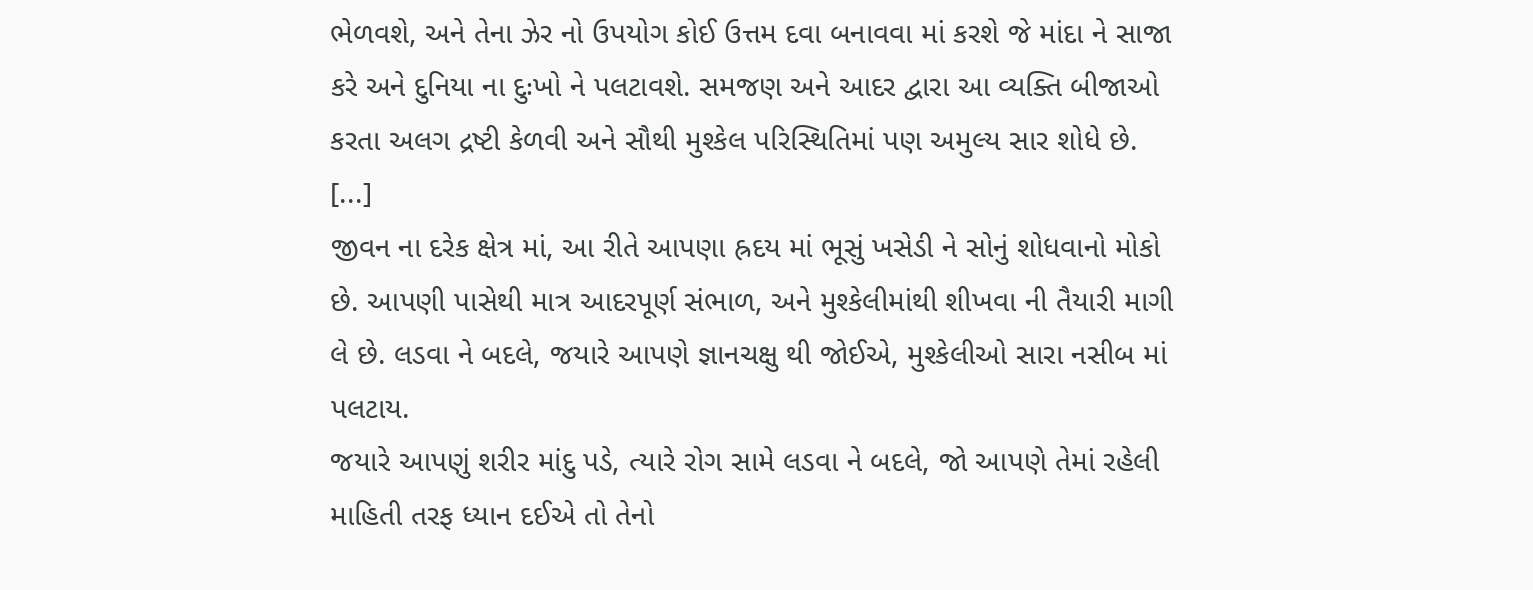ભેળવશે, અને તેના ઝેર નો ઉપયોગ કોઈ ઉત્તમ દવા બનાવવા માં કરશે જે માંદા ને સાજા કરે અને દુનિયા ના દુઃખો ને પલટાવશે. સમજણ અને આદર દ્વારા આ વ્યક્તિ બીજાઓ કરતા અલગ દ્રષ્ટી કેળવી અને સૌથી મુશ્કેલ પરિસ્થિતિમાં પણ અમુલ્ય સાર શોધે છે.
[...]
જીવન ના દરેક ક્ષેત્ર માં, આ રીતે આપણા હ્રદય માં ભૂસું ખસેડી ને સોનું શોધવાનો મોકો છે. આપણી પાસેથી માત્ર આદરપૂર્ણ સંભાળ, અને મુશ્કેલીમાંથી શીખવા ની તૈયારી માગી લે છે. લડવા ને બદલે, જયારે આપણે જ્ઞાનચક્ષુ થી જોઈએ, મુશ્કેલીઓ સારા નસીબ માં પલટાય.
જયારે આપણું શરીર માંદુ પડે, ત્યારે રોગ સામે લડવા ને બદલે, જો આપણે તેમાં રહેલી માહિતી તરફ ધ્યાન દઈએ તો તેનો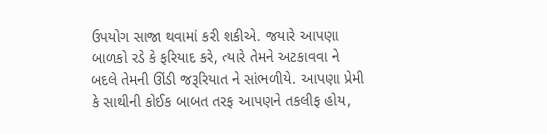ઉપયોગ સાજા થવામાં કરી શકીએ. જયારે આપણા બાળકો રડે કે ફરિયાદ કરે, ત્યારે તેમને અટકાવવા ને બદલે તેમની ઊંડી જરૂરિયાત ને સાંભળીયે. આપણા પ્રેમી કે સાથીની કોઈક બાબત તરફ આપણને તકલીફ હોય,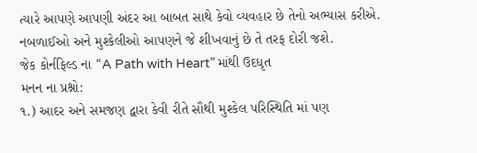ત્યારે આપણે આપણી અંદર આ બાબત સાથે કેવો વ્યવહાર છે તેનો અભ્યાસ કરીએ. નબળાઈઓ અને મુશ્કેલીઓ આપણને જે શીખવાનું છે તે તરફ દોરી જશે.
જેક કોર્નફિલ્ડ ના “A Path with Heart” માંથી ઉદધૃત
મનન ના પ્રશ્નો:
૧.) આદર અને સમજણ દ્વારા કેવી રીતે સૌથી મુશ્કેલ પરિસ્થિતિ માં પણ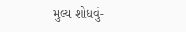મુલ્ય શોધવું-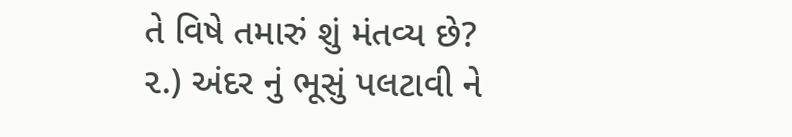તે વિષે તમારું શું મંતવ્ય છે?
૨.) અંદર નું ભૂસું પલટાવી ને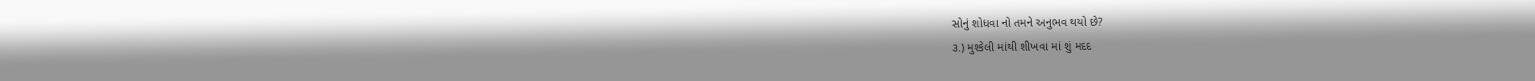સોનું શોધવા નો તમને અનુભવ થયો છે?
૩.) મુશ્કેલી માંથી શીખવા માં શું મદદ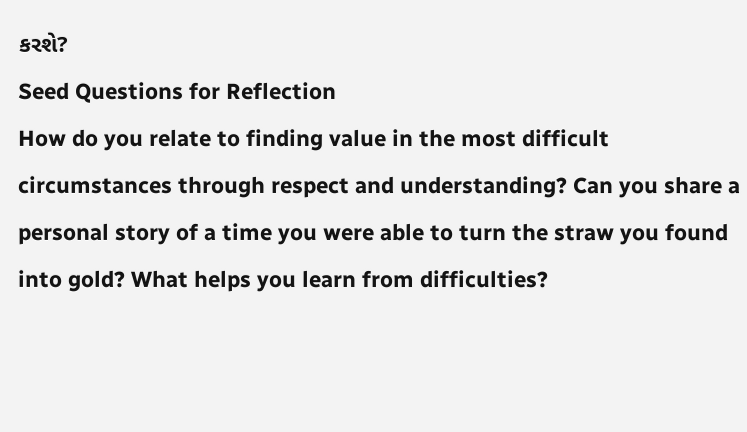કરશે?
Seed Questions for Reflection
How do you relate to finding value in the most difficult circumstances through respect and understanding? Can you share a personal story of a time you were able to turn the straw you found into gold? What helps you learn from difficulties?